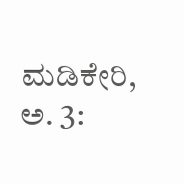ಮಡಿಕೇರಿ, ಅ. 3: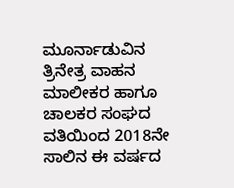ಮೂರ್ನಾಡುವಿನ ತ್ರಿನೇತ್ರ ವಾಹನ ಮಾಲೀಕರ ಹಾಗೂ ಚಾಲಕರ ಸಂಘದ ವತಿಯಿಂದ 2018ನೇ ಸಾಲಿನ ಈ ವರ್ಷದ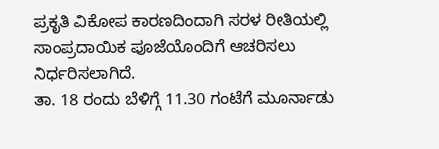ಪ್ರಕೃತಿ ವಿಕೋಪ ಕಾರಣದಿಂದಾಗಿ ಸರಳ ರೀತಿಯಲ್ಲಿ ಸಾಂಪ್ರದಾಯಿಕ ಪೂಜೆಯೊಂದಿಗೆ ಆಚರಿಸಲು ನಿರ್ಧರಿಸಲಾಗಿದೆ.
ತಾ. 18 ರಂದು ಬೆಳಿಗ್ಗೆ 11.30 ಗಂಟೆಗೆ ಮೂರ್ನಾಡು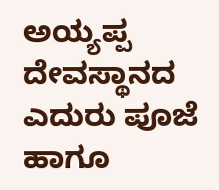ಅಯ್ಯಪ್ಪ ದೇವಸ್ಥಾನದ ಎದುರು ಪೂಜೆ ಹಾಗೂ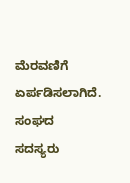ಮೆರವಣಿಗೆ ಏರ್ಪಡಿಸಲಾಗಿದೆ. ಸಂಘದ ಸದಸ್ಯರು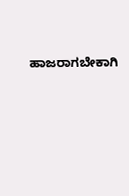ಹಾಜರಾಗಬೇಕಾಗಿ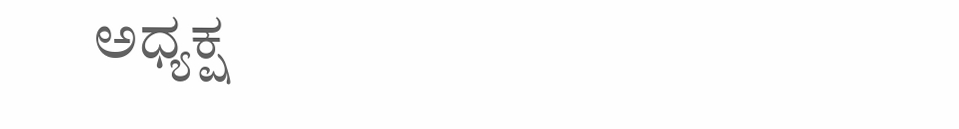ಅಧ್ಯಕ್ಷ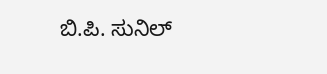ಬಿ.ಪಿ. ಸುನಿಲ್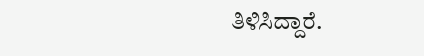ತಿಳಿಸಿದ್ದಾರೆ.